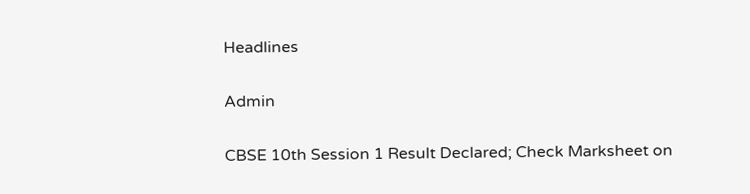Headlines

Admin

CBSE 10th Session 1 Result Declared; Check Marksheet on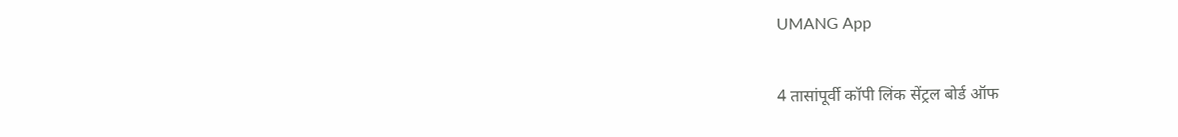UMANG App

4 तासांपूर्वी कॉपी लिंक सेंट्रल बोर्ड ऑफ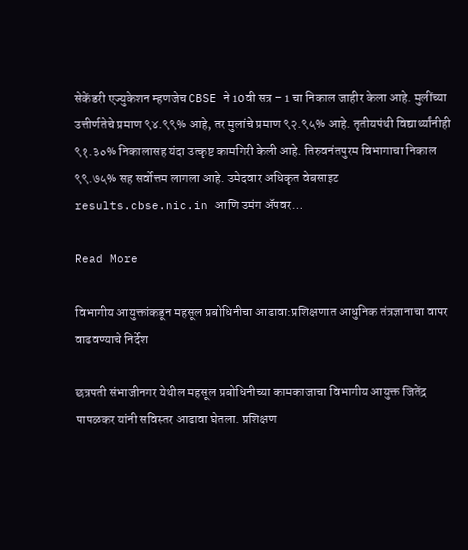सेकेंडरी एज्युकेशन म्हणजेच CBSE ने 10वी सत्र – 1 चा निकाल जाहीर केला आहे. मुलींच्या उत्तीर्णतेचे प्रमाण ९४.९९% आहे, तर मुलांचे प्रमाण ९२.९५% आहे. तृतीयपंथी विद्यार्थ्यांनीही ९१.३०% निकालासह यंदा उत्कृष्ट कामगिरी केली आहे. तिरुवनंतपुरम विभागाचा निकाल ९९.७५% सह सर्वोत्तम लागला आहे. उमेदवार अधिकृत वेबसाइट results.cbse.nic.in आणि उमंग ॲपवर…

Read More

विभागीय आयुक्तांकडून महसूल प्रबोधिनीचा आढावा:प्रशिक्षणात आधुनिक तंत्रज्ञानाचा वापर वाढवण्याचे निर्देश

छत्रपती संभाजीनगर येथील महसूल प्रबोधिनीच्या कामकाजाचा विभागीय आयुक्त जितेंद्र पापळकर यांनी सविस्तर आढावा घेतला. प्रशिक्षण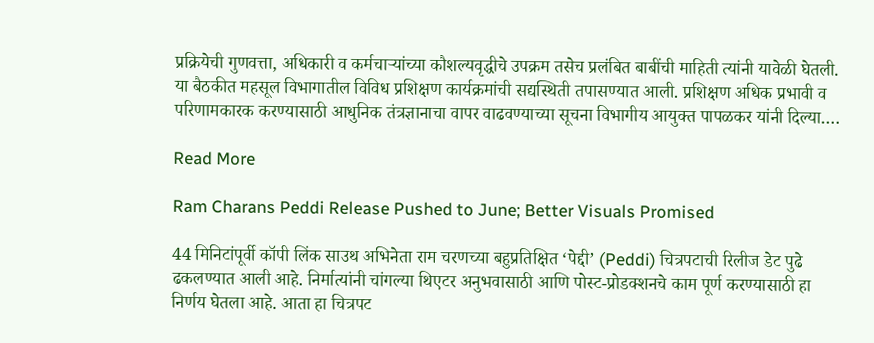प्रक्रियेची गुणवत्ता, अधिकारी व कर्मचाऱ्यांच्या कौशल्यवृद्धीचे उपक्रम तसेच प्रलंबित बाबींची माहिती त्यांनी यावेळी घेतली. या बैठकीत महसूल विभागातील विविध प्रशिक्षण कार्यक्रमांची सद्यस्थिती तपासण्यात आली. प्रशिक्षण अधिक प्रभावी व परिणामकारक करण्यासाठी आधुनिक तंत्रज्ञानाचा वापर वाढवण्याच्या सूचना विभागीय आयुक्त पापळकर यांनी दिल्या….

Read More

Ram Charans Peddi Release Pushed to June; Better Visuals Promised

44 मिनिटांपूर्वी कॉपी लिंक साउथ अभिनेता राम चरणच्या बहुप्रतिक्षित ‘पेद्दी’ (Peddi) चित्रपटाची रिलीज डेट पुढे ढकलण्यात आली आहे. निर्मात्यांनी चांगल्या थिएटर अनुभवासाठी आणि पोस्ट-प्रोडक्शनचे काम पूर्ण करण्यासाठी हा निर्णय घेतला आहे. आता हा चित्रपट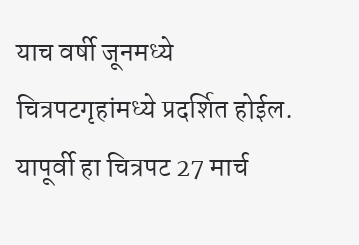याच वर्षी जूनमध्ये चित्रपटगृहांमध्ये प्रदर्शित होईल. यापूर्वी हा चित्रपट 27 मार्च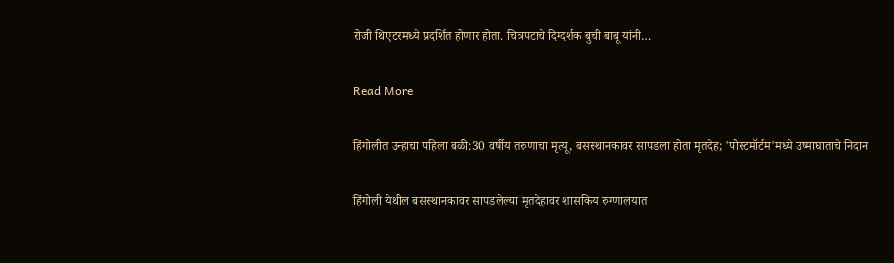रोजी थिएटरमध्ये प्रदर्शित होणार होता. चित्रपटाचे दिग्दर्शक बुची बाबू यांनी…

Read More

हिंगोलीत उन्हाचा पहिला बळी:30 वर्षीय तरुणाचा मृत्यू, बसस्थानकावर सापडला होता मृतदेह; 'पोस्टमॉर्टम'मध्ये उष्माघाताचे निदान

हिंगोली येथील बसस्थानकावर सापडलेल्या मृतदेहावर शासकिय रुग्णालयात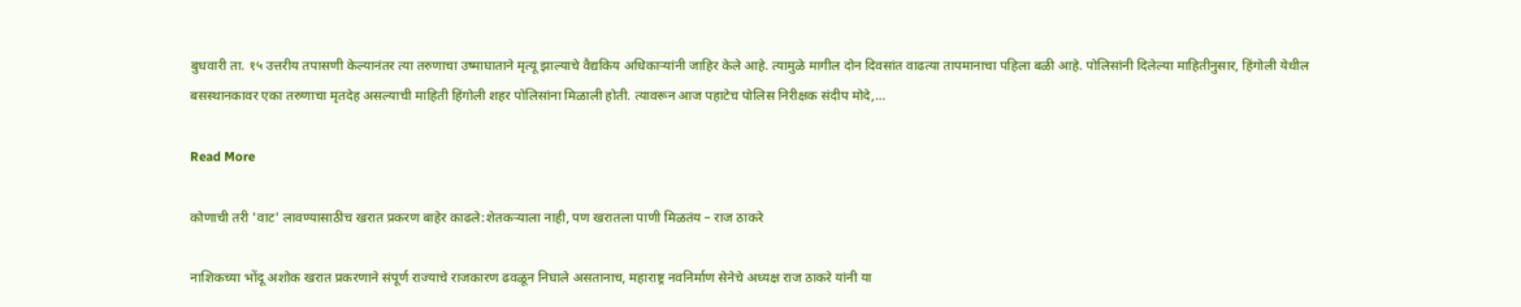बुधवारी ता. १५ उत्तरीय तपासणी केल्यानंतर त्या तरुणाचा उष्माघाताने मृत्यू झाल्याचे वैद्यकिय अधिकाऱ्यांनी जाहिर केले आहे. त्यामुळे मागील दोन दिवसांत वाढत्या तापमानाचा पहिला बळी आहे. पोलिसांनी दिलेल्या माहितीनुसार, हिंगोली येथील बसस्थानकावर एका तरुणाचा मृतदेह असल्याची माहिती हिंगोली शहर पोलिसांना मिळाली होती. त्यावरून आज पहाटेच पोलिस निरीक्षक संदीप मोदे,…

Read More

कोणाची तरी 'वाट' लावण्यासाठीच खरात प्रकरण बाहेर काढले:शेतकऱ्याला नाही, पण खरातला पाणी मिळतंय – राज ठाकरे

नाशिकच्या भोंदू अशोक खरात प्रकरणाने संपूर्ण राज्याचे राजकारण ढवळून निघाले असतानाच, महाराष्ट्र नवनिर्माण सेनेचे अध्यक्ष राज ठाकरे यांनी या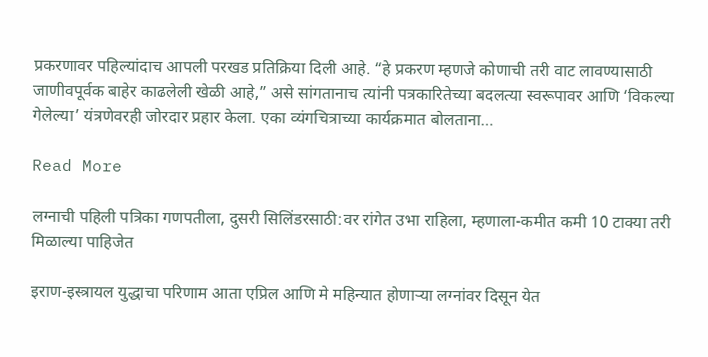प्रकरणावर पहिल्यांदाच आपली परखड प्रतिक्रिया दिली आहे. “हे प्रकरण म्हणजे कोणाची तरी वाट लावण्यासाठी जाणीवपूर्वक बाहेर काढलेली खेळी आहे,” असे सांगतानाच त्यांनी पत्रकारितेच्या बदलत्या स्वरूपावर आणि ‘विकल्या गेलेल्या’ यंत्रणेवरही जोरदार प्रहार केला. एका व्यंगचित्राच्या कार्यक्रमात बोलताना…

Read More

लग्नाची पहिली पत्रिका गणपतीला, दुसरी सिलिंडरसाठी:वर रांगेत उभा राहिला, म्हणाला-कमीत कमी 10 टाक्या तरी मिळाल्या पाहिजेत

इराण-इस्त्रायल युद्धाचा परिणाम आता एप्रिल आणि मे महिन्यात होणाऱ्या लग्नांवर दिसून येत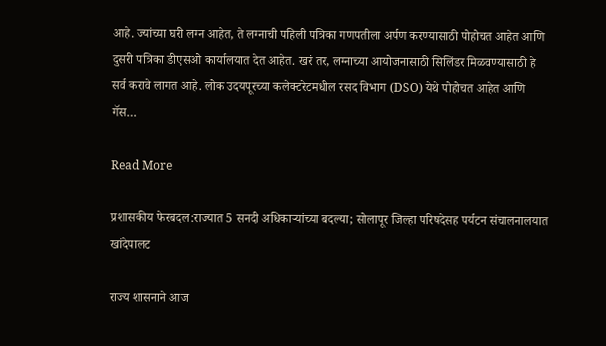आहे. ज्यांच्या घरी लग्न आहेत, ते लग्नाची पहिली पत्रिका गणपतीला अर्पण करण्यासाठी पोहोचत आहेत आणि दुसरी पत्रिका डीएसओ कार्यालयात देत आहेत. खरं तर, लग्नाच्या आयोजनासाठी सिलिंडर मिळवण्यासाठी हे सर्व करावे लागत आहे. लोक उदयपूरच्या कलेक्टरेटमधील रसद विभाग (DSO) येथे पोहोचत आहेत आणि गॅस…

Read More

प्रशासकीय फेरबदल:राज्यात 5 सनदी अधिकाऱ्यांच्या बदल्या; सोलापूर जिल्हा परिषदेसह पर्यटन संचालनालयात खांदेपालट

राज्य शासनाने आज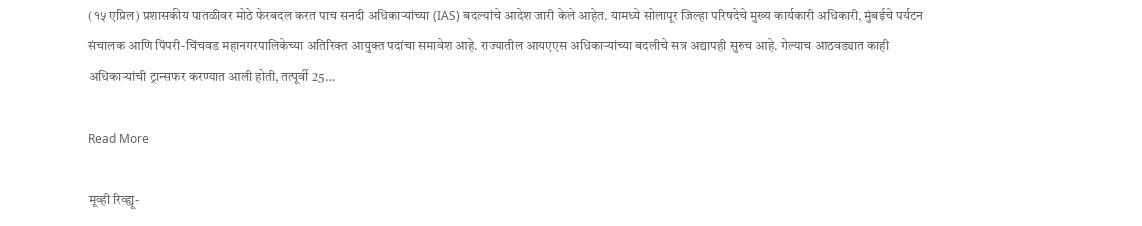(१५ एप्रिल) प्रशासकीय पातळीवर मोठे फेरबदल करत पाच सनदी अधिकाऱ्यांच्या (IAS) बदल्यांचे आदेश जारी केले आहेत. यामध्ये सोलापूर जिल्हा परिषदेचे मुख्य कार्यकारी अधिकारी, मुंबईचे पर्यटन संचालक आणि पिंपरी-चिंचवड महानगरपालिकेच्या अतिरिक्त आयुक्त पदांचा समावेश आहे. राज्यातील आयएएस अधिकाऱ्यांच्या बदलीचे सत्र अद्यापही सुरुच आहे. गेल्याच आठवड्यात काही अधिकाऱ्यांची ट्रान्सफर करण्यात आली होती, तत्पूर्वी 25…

Read More

मूव्ही रिव्ह्यू-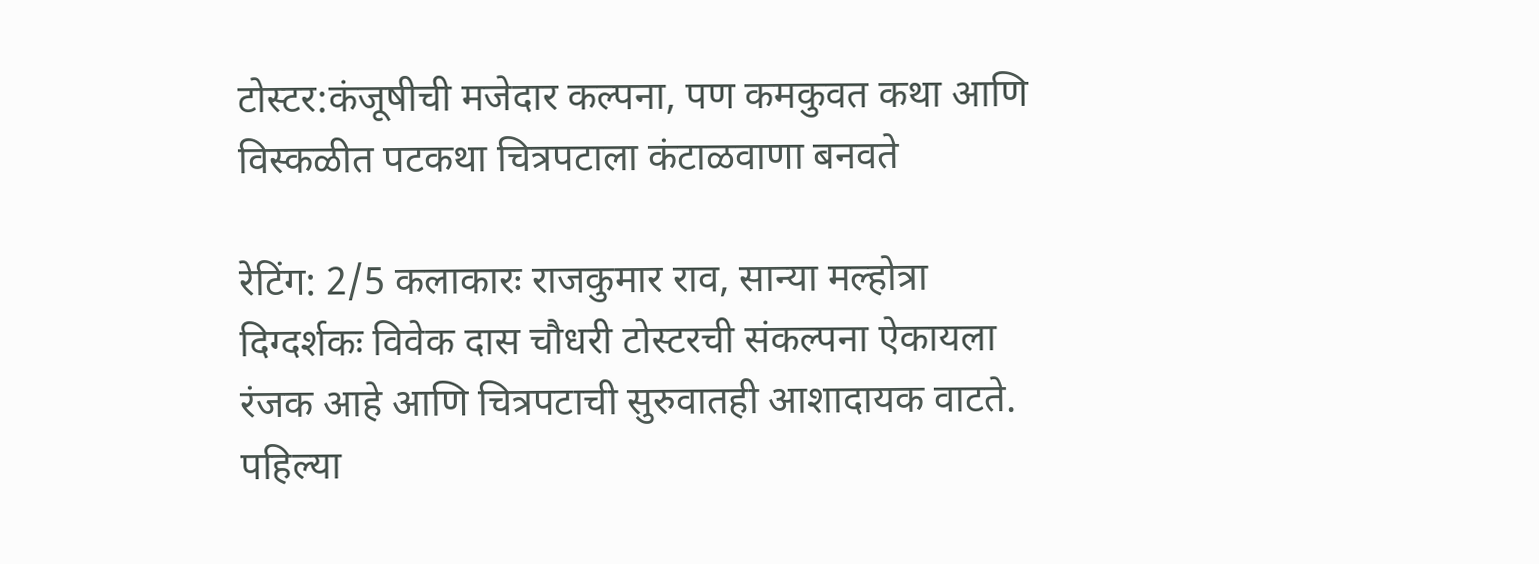टोस्टर:कंजूषीची मजेदार कल्पना, पण कमकुवत कथा आणि विस्कळीत पटकथा चित्रपटाला कंटाळवाणा बनवते

रेटिंग: 2/5 कलाकारः राजकुमार राव, सान्या मल्होत्रा दिग्दर्शकः विवेक दास चौधरी टोस्टरची संकल्पना ऐकायला रंजक आहे आणि चित्रपटाची सुरुवातही आशादायक वाटते. पहिल्या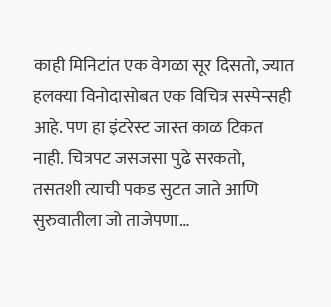काही मिनिटांत एक वेगळा सूर दिसतो, ज्यात हलक्या विनोदासोबत एक विचित्र सस्पेन्सही आहे. पण हा इंटरेस्ट जास्त काळ टिकत नाही. चित्रपट जसजसा पुढे सरकतो, तसतशी त्याची पकड सुटत जाते आणि सुरुवातीला जो ताजेपणा…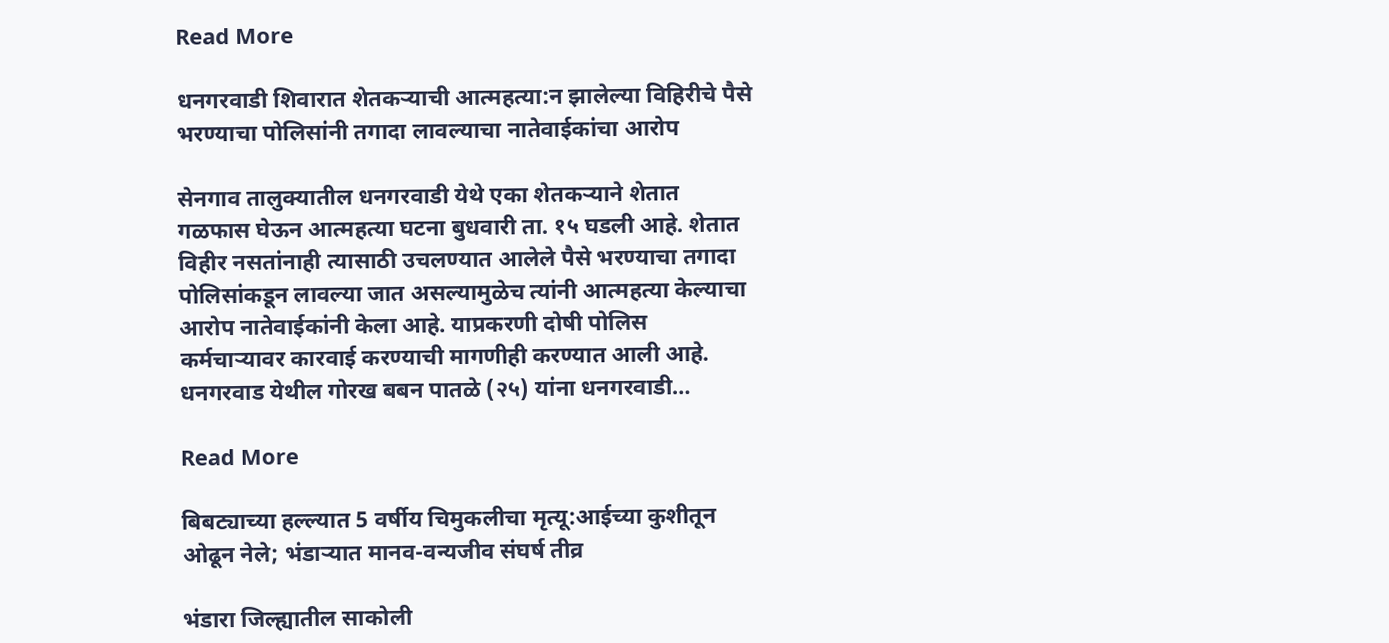Read More

धनगरवाडी शिवारात शेतकऱ्याची आत्महत्या:न झालेल्या विहिरीचे पैसे भरण्याचा पोलिसांनी तगादा लावल्याचा नातेवाईकांचा आरोप

सेनगाव तालुक्यातील धनगरवाडी येथे एका शेतकऱ्याने शेतात गळफास घेऊन आत्महत्या घटना बुधवारी ता. १५ घडली आहे. शेतात विहीर नसतांनाही त्यासाठी उचलण्यात आलेले पैसे भरण्याचा तगादा पोलिसांकडून लावल्या जात असल्यामुळेच त्यांनी आत्महत्या केल्याचा आरोप नातेवाईकांनी केला आहे. याप्रकरणी दोषी पोलिस कर्मचाऱ्यावर कारवाई करण्याची मागणीही करण्यात आली आहे. धनगरवाड येथील गोरख बबन पातळे (२५) यांना धनगरवाडी…

Read More

बिबट्याच्या हल्ल्यात 5 वर्षीय चिमुकलीचा मृत्यू:आईच्या कुशीतून ओढून नेले; भंडाऱ्यात मानव-वन्यजीव संघर्ष तीव्र

भंडारा जिल्ह्यातील साकोली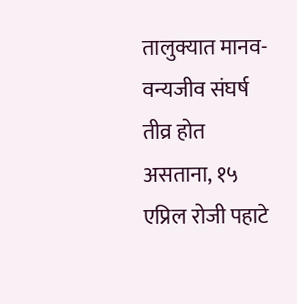तालुक्यात मानव-वन्यजीव संघर्ष तीव्र होत असताना, १५ एप्रिल रोजी पहाटे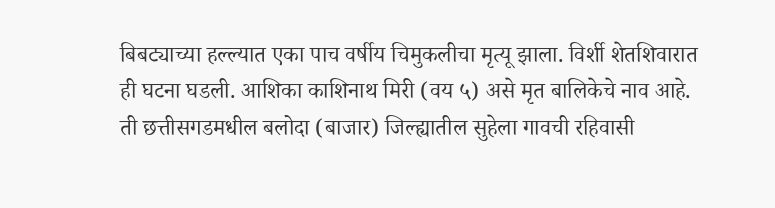बिबट्याच्या हल्ल्यात एका पाच वर्षीय चिमुकलीचा मृत्यू झाला. विर्शी शेतशिवारात ही घटना घडली. आशिका काशिनाथ मिरी (वय ५) असे मृत बालिकेचे नाव आहे. ती छत्तीसगडमधील बलोदा (बाजार) जिल्ह्यातील सुहेला गावची रहिवासी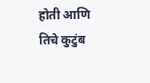होती आणि तिचे कुटुंब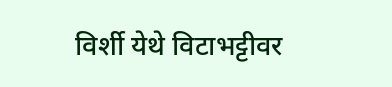विर्शी येथे विटाभट्टीवर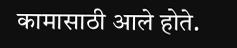कामासाठी आले होते.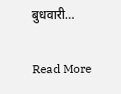बुधवारी…

Read More